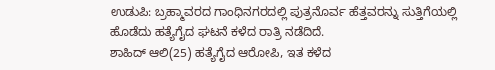ಉಡುಪಿ: ಬ್ರಹ್ಮಾವರದ ಗಾಂಧಿನಗರದಲ್ಲಿ ಪುತ್ರನೊರ್ವ ಹೆತ್ತವರನ್ನು ಸುತ್ತಿಗೆಯಲ್ಲಿ ಹೊಡೆದು ಹತ್ಯೆಗೈದ ಘಟನೆ ಕಳೆದ ರಾತ್ರಿ ನಡೆದಿದೆ.
ಶಾಹಿದ್ ಆಲಿ(25) ಹತ್ಯೆಗೈದ ಆರೋಪಿ, ಇತ ಕಳೆದ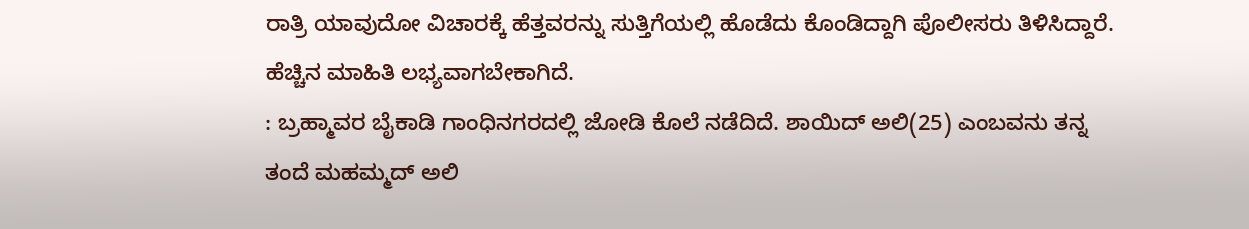ರಾತ್ರಿ ಯಾವುದೋ ವಿಚಾರಕ್ಕೆ ಹೆತ್ತವರನ್ನು ಸುತ್ತಿಗೆಯಲ್ಲಿ ಹೊಡೆದು ಕೊಂಡಿದ್ದಾಗಿ ಪೊಲೀಸರು ತಿಳಿಸಿದ್ದಾರೆ. ಹೆಚ್ಚಿನ ಮಾಹಿತಿ ಲಭ್ಯವಾಗಬೇಕಾಗಿದೆ.
: ಬ್ರಹ್ಮಾವರ ಬೈಕಾಡಿ ಗಾಂಧಿನಗರದಲ್ಲಿ ಜೋಡಿ ಕೊಲೆ ನಡೆದಿದೆ. ಶಾಯಿದ್ ಅಲಿ(25) ಎಂಬವನು ತನ್ನ ತಂದೆ ಮಹಮ್ಮದ್ ಅಲಿ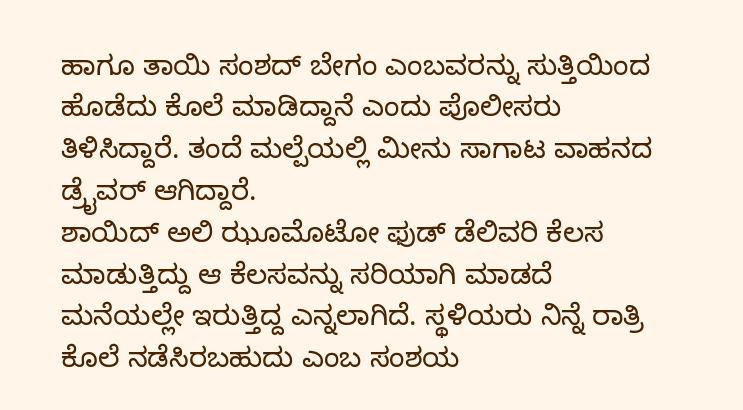ಹಾಗೂ ತಾಯಿ ಸಂಶದ್ ಬೇಗಂ ಎಂಬವರನ್ನು ಸುತ್ತಿಯಿಂದ ಹೊಡೆದು ಕೊಲೆ ಮಾಡಿದ್ದಾನೆ ಎಂದು ಪೊಲೀಸರು ತಿಳಿಸಿದ್ದಾರೆ. ತಂದೆ ಮಲ್ಪೆಯಲ್ಲಿ ಮೀನು ಸಾಗಾಟ ವಾಹನದ ಡ್ರೈವರ್ ಆಗಿದ್ದಾರೆ.
ಶಾಯಿದ್ ಅಲಿ ಝೂಮೊಟೋ ಫುಡ್ ಡೆಲಿವರಿ ಕೆಲಸ ಮಾಡುತ್ತಿದ್ದು ಆ ಕೆಲಸವನ್ನು ಸರಿಯಾಗಿ ಮಾಡದೆ ಮನೆಯಲ್ಲೇ ಇರುತ್ತಿದ್ದ ಎನ್ನಲಾಗಿದೆ. ಸ್ಥಳಿಯರು ನಿನ್ನೆ ರಾತ್ರಿ ಕೊಲೆ ನಡೆಸಿರಬಹುದು ಎಂಬ ಸಂಶಯ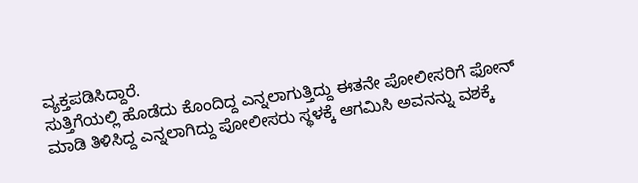ವ್ಯಕ್ತಪಡಿಸಿದ್ದಾರೆ.
ಸುತ್ತಿಗೆಯಲ್ಲಿ ಹೊಡೆದು ಕೊಂದಿದ್ದ ಎನ್ನಲಾಗುತ್ತಿದ್ದು ಈತನೇ ಪೋಲೀಸರಿಗೆ ಫೋನ್ ಮಾಡಿ ತಿಳಿಸಿದ್ದ ಎನ್ನಲಾಗಿದ್ದು ಪೋಲೀಸರು ಸ್ಥಳಕ್ಕೆ ಆಗಮಿಸಿ ಅವನನ್ನು ವಶಕ್ಕೆ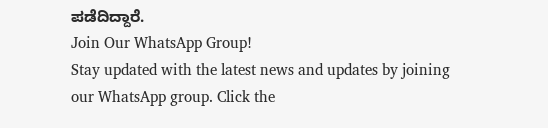ಪಡೆದಿದ್ದಾರೆ.
Join Our WhatsApp Group!
Stay updated with the latest news and updates by joining our WhatsApp group. Click the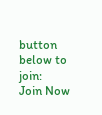button below to join:
Join Now